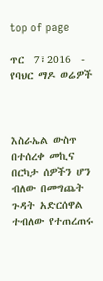top of page

ጥር  7፣2016  - የባህር ማዶ ወሬዎች



እስራኤል ውስጥ በተሰረቀ መኪና በርካታ ሰዎችን ሆን ብለው በመግጨት ጉዳት አድርሰዋል ተብለው የተጠረጠሩ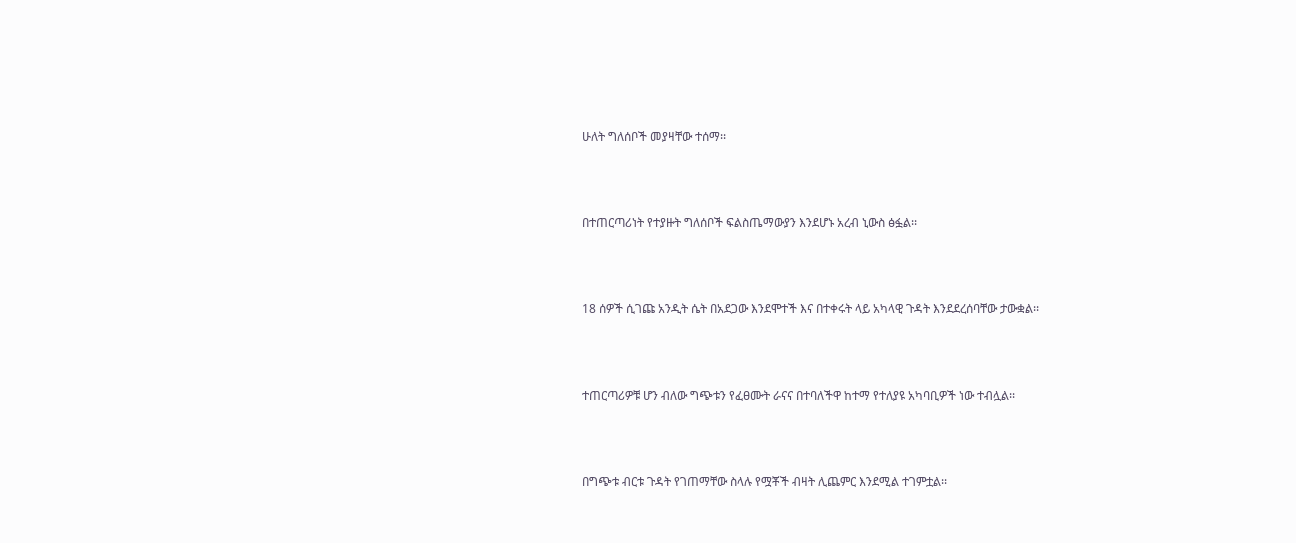ሁለት ግለሰቦች መያዛቸው ተሰማ፡፡



በተጠርጣሪነት የተያዙት ግለሰቦች ፍልስጤማውያን እንደሆኑ አረብ ኒውስ ፅፏል፡፡



18 ሰዎች ሲገጩ አንዲት ሴት በአደጋው እንደሞተች እና በተቀሩት ላይ አካላዊ ጉዳት እንደደረሰባቸው ታውቋል፡፡



ተጠርጣሪዎቹ ሆን ብለው ግጭቱን የፈፀሙት ራናና በተባለችዋ ከተማ የተለያዩ አካባቢዎች ነው ተብሏል፡፡



በግጭቱ ብርቱ ጉዳት የገጠማቸው ስላሉ የሟቾች ብዛት ሊጨምር እንደሚል ተገምቷል፡፡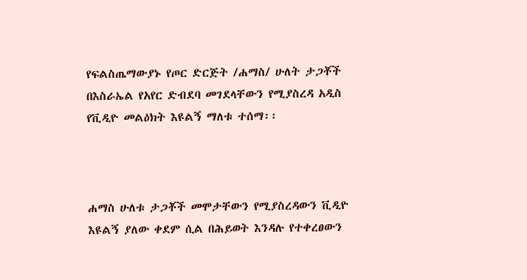የፍልስጤማውያኑ የጦር ድርጅት /ሐማስ/ ሁለት ታጋቾች በእስራኤል የአየር ድብደባ መገደላቸውን የሚያስረዳ አዲስ የቪዲዮ መልዕክት እዩልኝ ማለቱ ተሰማ፡፡



ሐማስ ሁለቱ ታጋቾች መሞታቸውን የሚያስረዳውን ቪዲዮ እዩልኝ ያለው ቀደም ሲል በሕይወት እንዳሉ የተቀረፀውን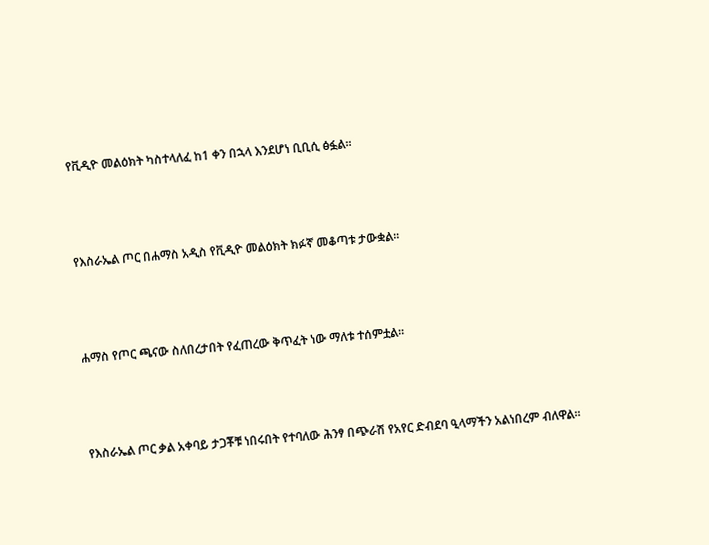የቪዲዮ መልዕክት ካስተላለፈ ከ1 ቀን በኋላ እንደሆነ ቢቢሲ ፅፏል፡፡



የእስራኤል ጦር በሐማስ አዲስ የቪዲዮ መልዕክት ክፉኛ መቆጣቱ ታውቋል፡፡



ሐማስ የጦር ጫናው ስለበረታበት የፈጠረው ቅጥፈት ነው ማለቱ ተሰምቷል፡፡



የእስራኤል ጦር ቃል አቀባይ ታጋቾቹ ነበሩበት የተባለው ሕንፃ በጭራሽ የአየር ድብደባ ዒላማችን አልነበረም ብለዋል፡፡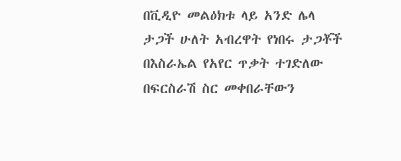በቪዲዮ መልዕክቱ ላይ አንድ ሌላ ታጋች ሁለት አብረዋት የነበሩ ታጋቾች በእስራኤል የአየር ጥቃት ተገድለው በፍርስራሽ ስር መቀበራቸውን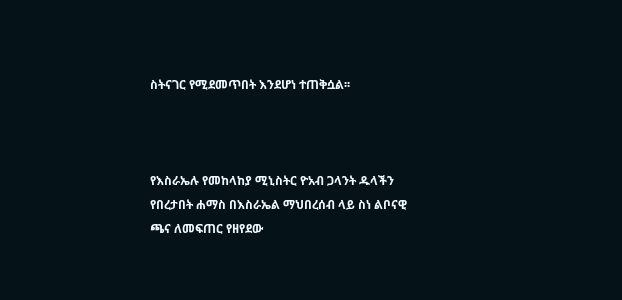ስትናገር የሚደመጥበት እንደሆነ ተጠቅሷል፡፡



የእስራኤሉ የመከላከያ ሚኒስትር ዮአብ ጋላንት ዱላችን የበረታበት ሐማስ በእስራኤል ማህበረሰብ ላይ ስነ ልቦናዊ ጫና ለመፍጠር የዘየደው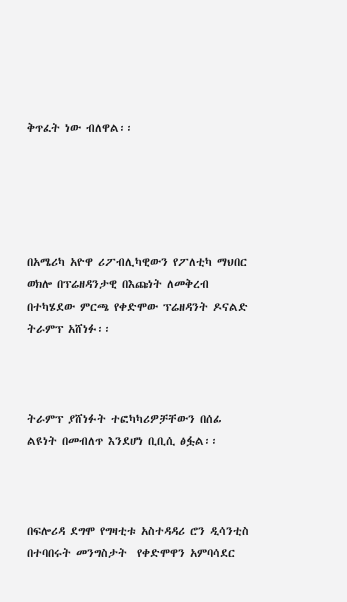ቅጥፈት ነው ብለዋል፡፡





በአሜሪካ አዮዋ ሪፖብሊካዊውን የፖለቲካ ማህበር ወክሎ በፕሬዘዳንታዊ በእጩነት ለመቅረብ በተካሄደው ምርጫ የቀድሞው ፕሬዘዳንት ዶናልድ ትራምፕ አሸነፉ፡፡



ትራምፕ ያሸነፉት ተፎካካሪዎቻቸውን በሰፊ ልዩነት በመብለጥ እንደሆነ ቢቢሲ ፅፏል፡፡



በፍሎሪዳ ደግሞ የግዛቲቱ አስተዳዳሪ ሮን ዲሳንቲስ በተባበሩት መንግስታት  የቀድሞዋን አምባሳደር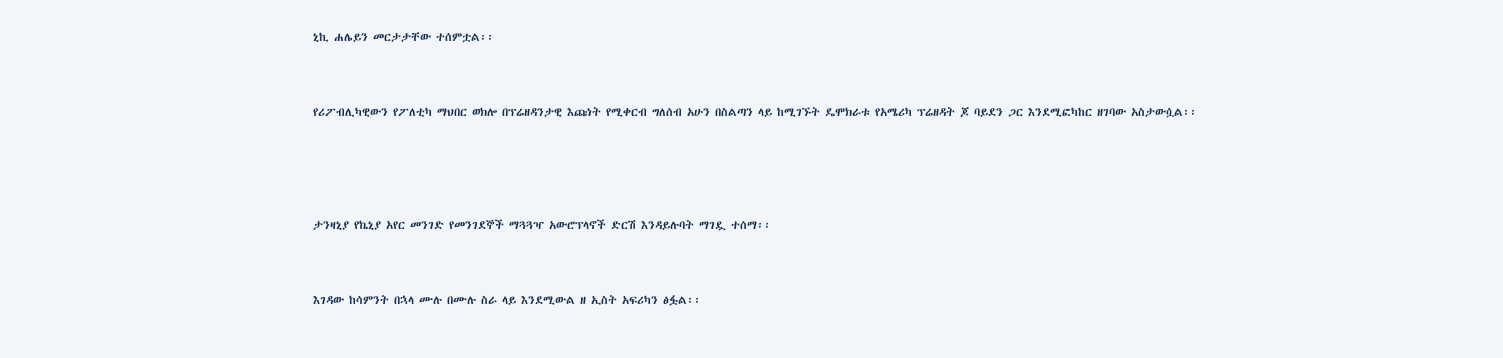ኒኪ ሐሌይን መርታታቸው ተሰምቷል፡፡



የሪፖብሊካዊውን የፖለቲካ ማህበር ወክሎ በፕሬዘዳንታዊ እጩነት የሚቀርብ ግለሰብ አሁን በስልጣን ላይ ከሚገኙት ዴሞክራቱ የአሜሪካ ፕሬዘዳት ጆ ባይደን ጋር እንደሚፎካከር ዘገባው አስታውሷል፡፡





ታንዛኒያ የኬኒያ አየር መንገድ የመንገደኞች ማጓጓዣ አውሮፕላኖች ድርሽ እንዳይሉባት ማገዷ ተሰማ፡፡



እገዳው ከሳምንት በኋላ ሙሉ በሙሉ ስራ ላይ እንደሚውል ዘ ኢስት አፍሪካን ፅፏል፡፡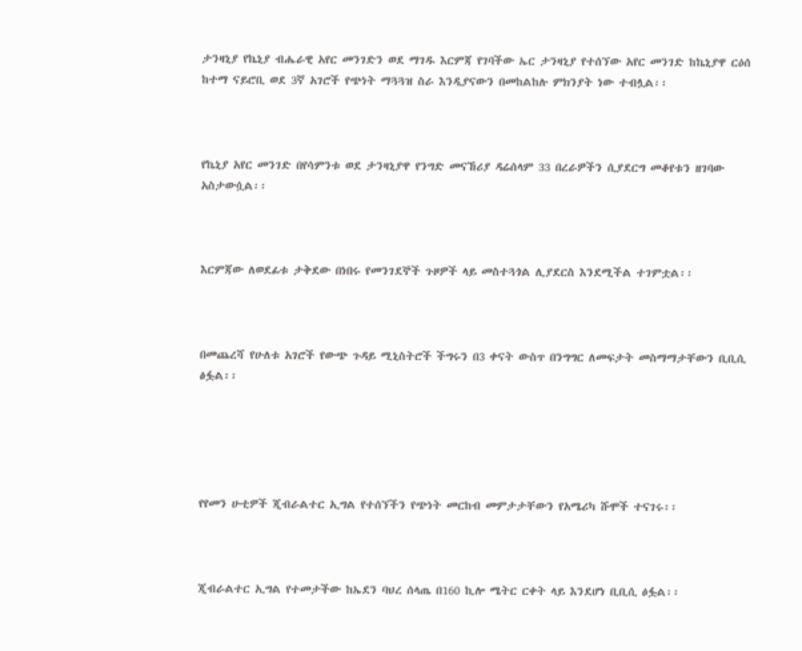ታንዛኒያ የኬኒያ ብሔራዊ አየር መንገድን ወደ ማገዱ እርምጃ የገባችው ኤር ታንዛኒያ የተሰኘው አየር መንገድ ከኬኒያዋ ርዕሰ ከተማ ናይሮቢ ወደ 3ኛ አገሮች የጭነት ማጓጓዝ ስራ እንዲያናውን በመከልከሉ ምክንያት ነው ተብሏል፡፡



የኬኒያ አየር መንገድ በየሳምንቱ ወደ ታንዛኒያዋ የንግድ መናኸሪያ ዳሬሰላም 33 በረራዎችን ሲያደርግ መቆየቱን ዘገባው አስታውሷል፡፡



እርምጃው ለወደፊቱ ታቅደው በነበሩ የመንገደኞች ጉዞዎች ላይ መስተጓጎል ሊያደርስ እንደሚችል ተገምቷል፡፡



በመጨረሻ የሁለቱ አገሮች የውጭ ጉዳይ ሚኒስትሮች ችግሩን በ3 ቀናት ውስጥ በንግግር ለመፍታት መስማማታቸውን ቢቢሲ ፅፏል፡፡





የየመን ሁቲዎች ጂብራልተር ኢግል የተሰኘችን የጭነት መርከብ መምታታቸውን የአሜሪካ ሹሞች ተናገሩ፡፡



ጂብራልተር ኢግል የተመታችው ከኤደን ባህረ ሰላጤ በ160 ኪሎ ሜትር ርቀት ላይ እንደሆነ ቢቢሲ ፅፏል፡፡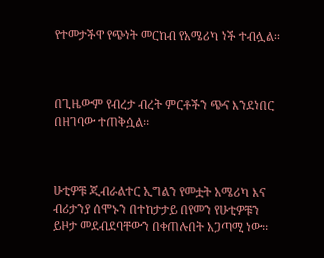የተመታችዋ የጭነት መርከብ የአሜሪካ ነች ተብሏል፡፡



በጊዜውም የብረታ ብረት ምርቶችን ጭና እንደነበር በዘገባው ተጠቅሷል፡፡



ሁቲዎቹ ጂብራልተር ኢግልን የመቷት አሜሪካ እና ብሪታንያ ሰሞኑን በተከታታይ በየመን የሁቲዎቹን ይዞታ መደብደባቸውን በቀጠሉበት አጋጣሚ ነው፡፡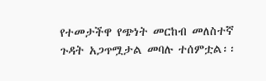የተመታችዋ የጭነት መርከብ መለስተኛ ጉዳት አጋጥሟታል መባሉ ተሰምቷል፡፡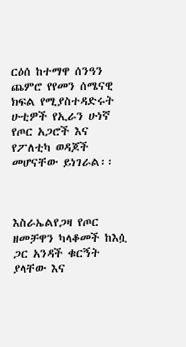ርዕሰ ከተማዋ ሰንዓን ጨምሮ የየመን ሰሜናዊ ክፍል የሚያስተዳድሩት ሁቲዎች የኢራን ሁነኛ የጦር አጋሮች እና የፖለቲካ ወዳጆች መሆናቸው ይነገራል፡፡



እስራኤልየጋዛ የጦር ዘመቻዋን ካላቆመች ከእሷ ጋር አንዳች ቁርኝት ያላቸው እና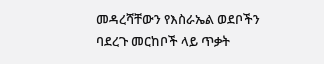መዳረሻቸውን የእስራኤል ወደቦችን ባደረጉ መርከቦች ላይ ጥቃት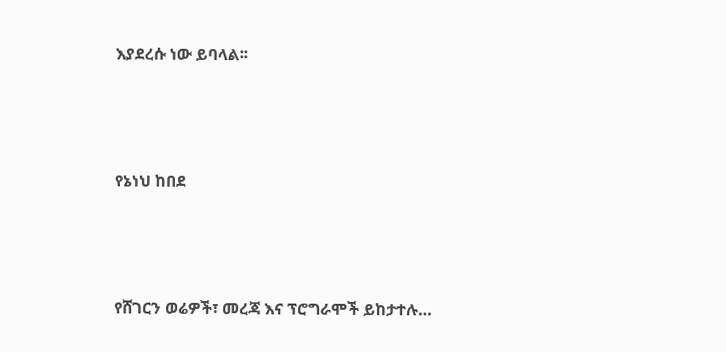እያደረሱ ነው ይባላል፡፡





የኔነህ ከበደ





የሸገርን ወሬዎች፣ መረጃ እና ፕሮግራሞች ይከታተሉ…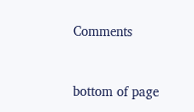Comments


bottom of page